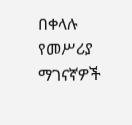በቀላሉ የመሥሪያ ማገናኛዎች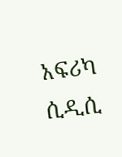አፍሪካ ሲዲሲ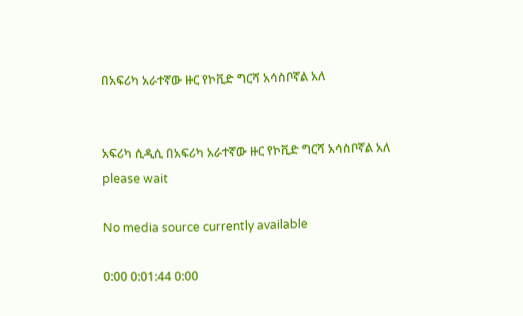በአፍሪካ አራተኛው ዙር የኮቪድ ግርሻ አሳስቦኛል አለ


አፍሪካ ሲዲሲ በአፍሪካ አራተኛው ዙር የኮቪድ ግርሻ አሳስቦኛል አለ
please wait

No media source currently available

0:00 0:01:44 0:00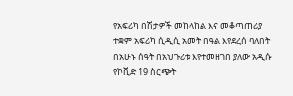የአፍሪካ በሽታዎች መከላከል እና መቆጣጠሪያ ተቋም አፍሪካ ሲዲሲ አመት በዓል እየደረሰ ባለበት በአሁኑ ሰዓት በአህጉሪቱ እየተመዘገበ ያለው አዲሱ የኮቪድ 19 ስርጭት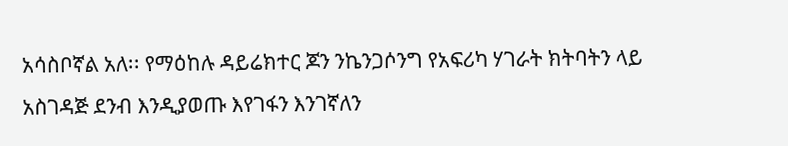አሳስቦኛል አለ፡፡ የማዕከሉ ዳይሬክተር ጆን ንኬንጋሶንግ የአፍሪካ ሃገራት ክትባትን ላይ አስገዳጅ ደንብ እንዲያወጡ እየገፋን እንገኛለን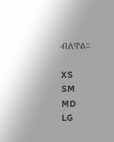ብለዋል፡፡

XS
SM
MD
LG